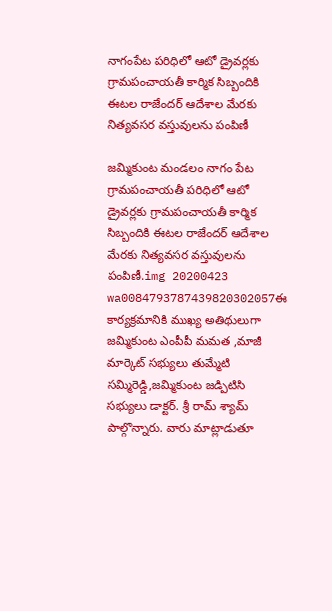నాగంపేట పరిధిలో ఆటో డ్రైవర్లకు గ్రామపంచాయతీ కార్మిక సిబ్బందికి ఈటల రాజేందర్ ఆదేశాల మేరకు నిత్యవసర వస్తువులను పంపిణీ

జమ్మికుంట మండలం నాగం పేట గ్రామపంచాయతీ పరిధిలో ఆటో డ్రైవర్లకు గ్రామపంచాయతీ కార్మిక సిబ్బందికి ఈటల రాజేందర్ ఆదేశాల మేరకు నిత్యవసర వస్తువులను పంపిణీ.img 20200423 wa0084793787439820302057ఈ కార్యక్రమానికి ముఖ్య అతిథులుగా జమ్మికుంట ఎంపీపీ మమత ,మాజీ మార్కెట్ సభ్యులు తుమ్మేటి సమ్మిరెడ్డి,జమ్మికుంట జడ్పిటిసి సభ్యులు డాక్టర్. శ్రీ రామ్ శ్యామ్ పాల్గొన్నారు. వారు మాట్లాడుతూ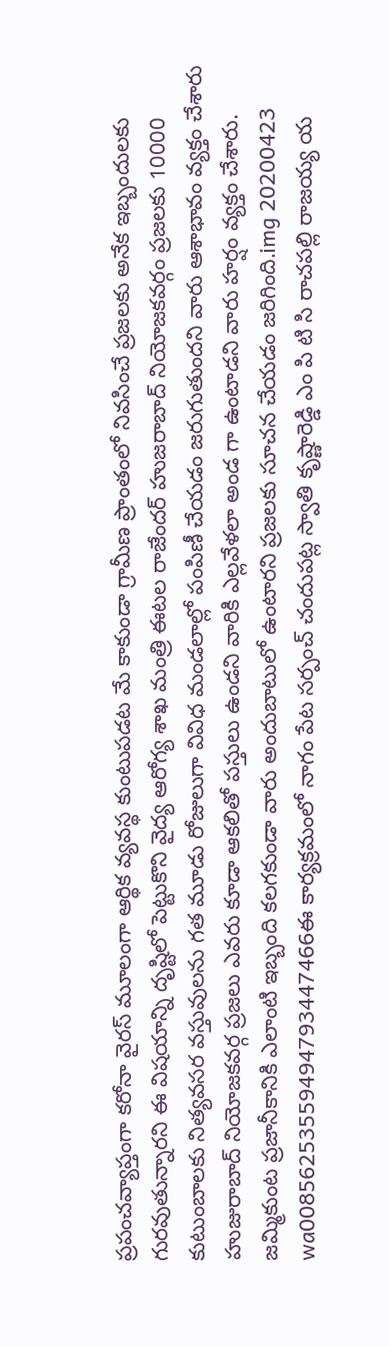ప్రపంచవ్యాప్తంగా కరోనా వైరస్ మూలంగా ఆర్థిక వ్యవస్థ కుంటుపడట మే కాకుండా గ్రామీణ ప్రాంతంలో నివసించే ప్రజలకు అనేక ఇబ్బందులకు గురవుతున్నారని ఈ విషయాన్ని దృష్టిలో పెట్టుకొని వైద్య ఆరోగ్య శాఖ మంత్రి ఈటల రాజేందర్ హుజరాబాద్ నియోజకవర్గం ప్రజలకు 10000 కుటుంబాలకు నిత్యవసర వస్తువులను గత మూడు రోజులుగా వివిధ మండలాల్లో పంపిణీ చేయడం జరుగుతుందని వారు ఆశాభావం వ్యక్తం చేశారు హుజురాబాద్ నియోజకవర్గ ప్రజలు ఎవరు కూడా ఆకలితో పస్తులు ఉండని వారికి ఎల్లవేళలా అండ గా ఉంటాడని వారు హర్షం వ్యక్తం చేశారు. జమ్మికుంట ప్రజానీకానికి ఎలాంటి ఇబ్బంది కలగకుండా వారు అందుబాటులో ఉంటారని ప్రజలకు సూచన చేయడం జరిగింది.img 20200423 wa00856253559494793447466ఈ కార్యక్రమంలో నాగం పేట సర్పంచ్ చందుపట్ల స్వాతి కృష్ణారెడ్డి ఎం పి టి సి రాచపల్లి రాజయ్య య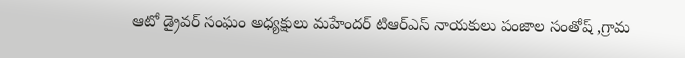ఆటో డ్రైవర్ సంఘం అధ్యక్షులు మహేందర్ టిఆర్ఎస్ నాయకులు పంజాల సంతోష్ ,గ్రామ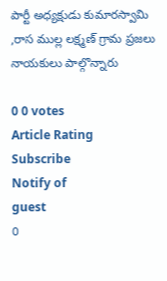పార్టీ అధ్యక్షుడు కుమారస్వామి ,రాస ముల్ల లక్ష్మణ్ గ్రామ ప్రజలు నాయకులు పాల్గొన్నారు

0 0 votes
Article Rating
Subscribe
Notify of
guest
0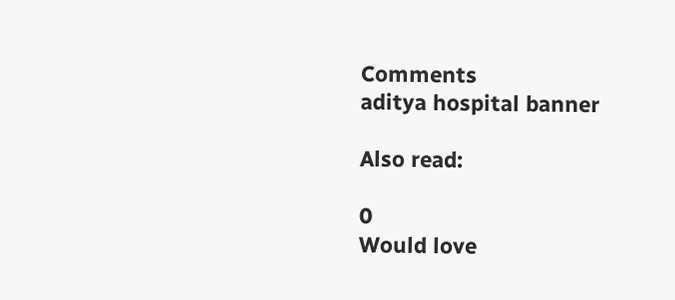Comments
aditya hospital banner

Also read:

0
Would love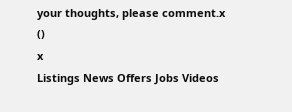your thoughts, please comment.x
()
x
Listings News Offers Jobs Videos